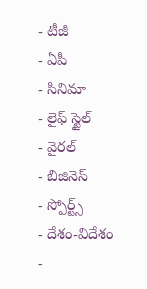- టీజీ
- ఏపీ
- సినిమా
- లైఫ్ స్టైల్
- వైరల్
- బిజినెస్
- స్పోర్ట్స్
- దేశం-విదేశం
-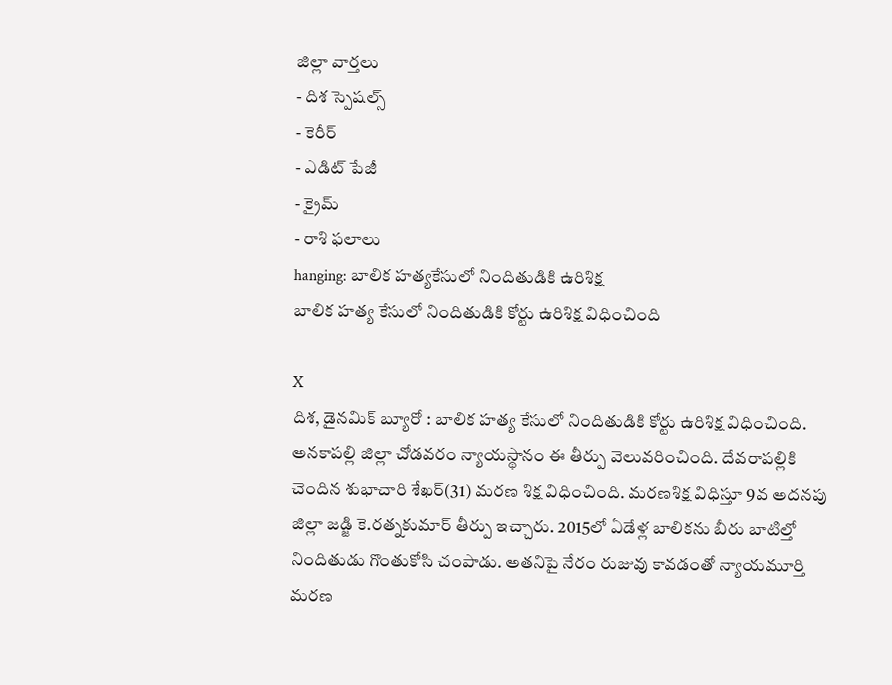జిల్లా వార్తలు
- దిశ స్పెషల్స్
- కెరీర్
- ఎడిట్ పేజీ
- క్రైమ్
- రాశి ఫలాలు
hanging: బాలిక హత్యకేసులో నిందితుడికి ఉరిశిక్ష
బాలిక హత్య కేసులో నిందితుడికి కోర్టు ఉరిశిక్ష విధించింది

X
దిశ, డైనమిక్ బ్యూరో : బాలిక హత్య కేసులో నిందితుడికి కోర్టు ఉరిశిక్ష విధించింది. అనకాపల్లి జిల్లా చోడవరం న్యాయస్థానం ఈ తీర్పు వెలువరించింది. దేవరాపల్లికి చెందిన శుభాచారి శేఖర్(31) మరణ శిక్ష విధించింది. మరణశిక్ష విధిస్తూ 9వ అదనపు జిల్లా జడ్జి కె.రత్నకుమార్ తీర్పు ఇచ్చారు. 2015లో ఏడేళ్ల బాలికను బీరు బాటిల్తో నిందితుడు గొంతుకోసి చంపాడు. అతనిపై నేరం రుజువు కావడంతో న్యాయమూర్తి మరణ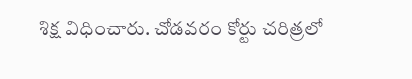శిక్ష విధించారు. చోడవరం కోర్టు చరిత్రలో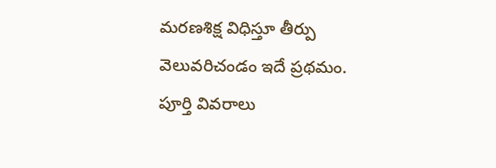మరణశిక్ష విధిస్తూ తీర్పు వెలువరిచండం ఇదే ప్రథమం. పూర్తి వివరాలు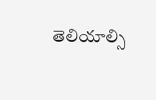తెలియాల్సి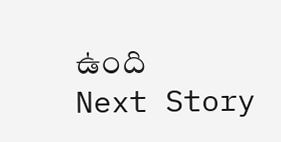ఉంది
Next Story